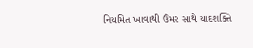નિયમિત ખાવાથી ઉંમર સાથે યાદશક્તિ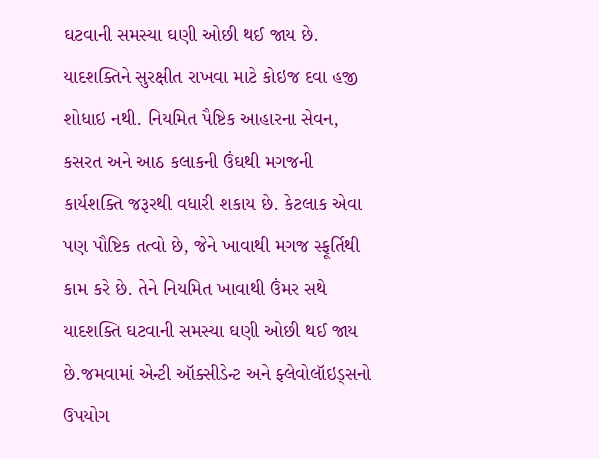ઘટવાની સમસ્યા ઘણી ઓછી થઈ જાય છે.
યાદશક્તિને સુરક્ષીત રાખવા માટે કોઇજ દવા હજી શોધાઇ નથી. નિયમિત પૈષ્ટિક આહારના સેવન, કસરત અને આઠ કલાકની ઉંઘથી મગજની કાર્યશક્તિ જરૂરથી વધારી શકાય છે. કેટલાક એવા પણ પૌષ્ટિક તત્વો છે, જેને ખાવાથી મગજ સ્ફૂર્તિથી કામ કરે છે. તેને નિયમિત ખાવાથી ઉંમર સથે યાદશક્તિ ઘટવાની સમસ્યા ઘણી ઓછી થઈ જાય છે.જમવામાં એન્ટી ઑક્સીડેન્ટ અને ફ્લેવોલૉઇડ્સનો ઉપયોગ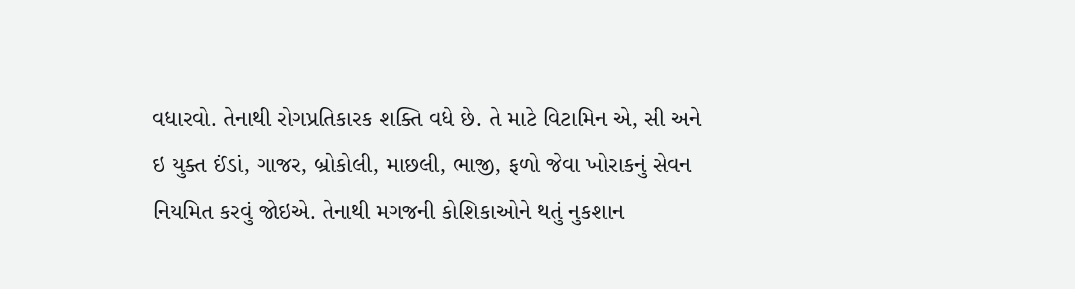વધારવો. તેનાથી રોગપ્રતિકારક શક્તિ વધે છે. તે માટે વિટામિન એ, સી અને ઇ યુક્ત ઈંડાં, ગાજર, બ્રોકોલી, માછલી, ભાજી, ફળો જેવા ખોરાકનું સેવન નિયમિત કરવું જોઇએ. તેનાથી મગજની કોશિકાઓને થતું નુકશાન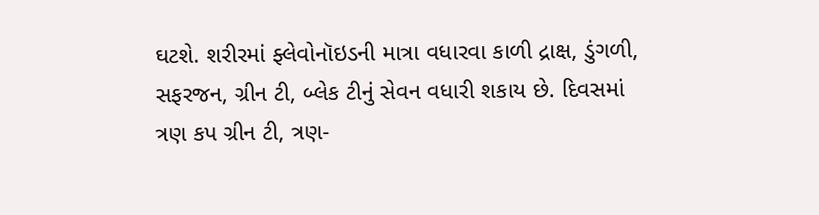ઘટશે. શરીરમાં ફ્લેવોનૉઇડની માત્રા વધારવા કાળી દ્રાક્ષ, ડુંગળી, સફરજન, ગ્રીન ટી, બ્લેક ટીનું સેવન વધારી શકાય છે. દિવસમાં ત્રણ કપ ગ્રીન ટી, ત્રણ-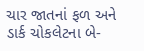ચાર જાતનાં ફળ અને ડાર્ક ચોકલેટના બે-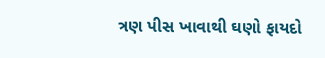ત્રણ પીસ ખાવાથી ઘણો ફાયદો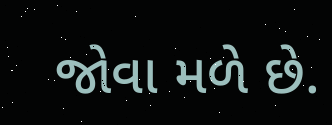જોવા મળે છે.